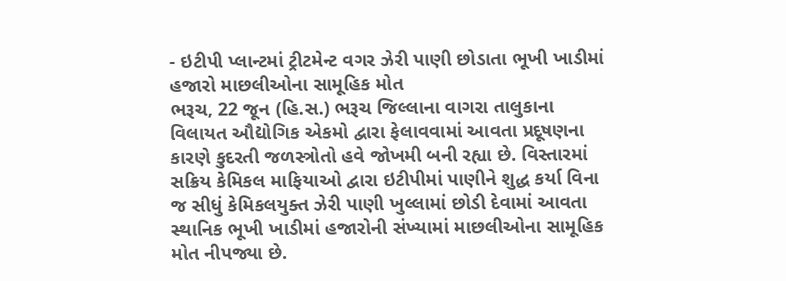- ઇટીપી પ્લાન્ટમાં ટ્રીટમેન્ટ વગર ઝેરી પાણી છોડાતા ભૂખી ખાડીમાં હજારો માછલીઓના સામૂહિક મોત
ભરૂચ, 22 જૂન (હિ.સ.) ભરૂચ જિલ્લાના વાગરા તાલુકાના વિલાયત ઔદ્યોગિક એકમો દ્વારા ફેલાવવામાં આવતા પ્રદૂષણના કારણે કુદરતી જળસ્ત્રોતો હવે જોખમી બની રહ્યા છે. વિસ્તારમાં સક્રિય કેમિકલ માફિયાઓ દ્વારા ઇટીપીમાં પાણીને શુદ્ધ કર્યા વિના જ સીધું કેમિકલયુક્ત ઝેરી પાણી ખુલ્લામાં છોડી દેવામાં આવતા સ્થાનિક ભૂખી ખાડીમાં હજારોની સંખ્યામાં માછલીઓના સામૂહિક મોત નીપજ્યા છે.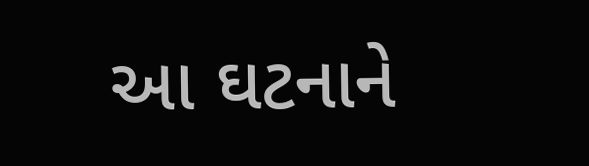આ ઘટનાને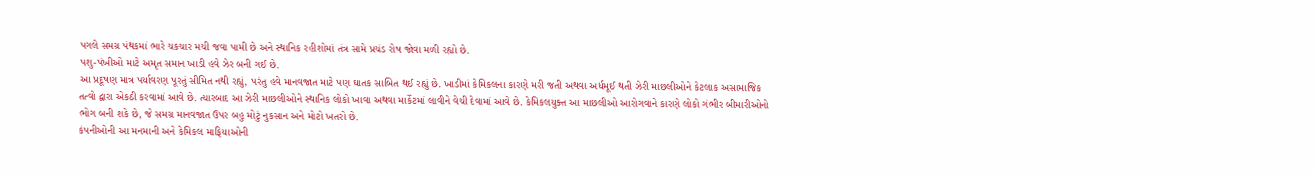પગલે સમગ્ર પંથકમાં ભારે ચકચાર મચી જવા પામી છે અને સ્થાનિક રહીશોમાં તંત્ર સામે પ્રચંડ રોષ જોવા મળી રહ્યો છે.
પશુ-પંખીઓ માટે અમૃત સમાન ખાડી હવે ઝેર બની ગઈ છે.
આ પ્રદૂષણ માત્ર પર્યાવરણ પૂરતું સીમિત નથી રહ્યું, પરંતુ હવે માનવજાત માટે પણ ઘાતક સાબિત થઈ રહ્યું છે. ખાડીમાં કેમિકલના કારણે મરી જતી અથવા અર્ધમૂઈ થતી ઝેરી માછલીઓને કેટલાક અસામાજિક તત્વો દ્વારા એકઠી કરવામાં આવે છે. ત્યારબાદ આ ઝેરી માછલીઓને સ્થાનિક લોકો ખાવા અથવા માર્કેટમાં લાવીને વેચી દેવામાં આવે છે. કેમિકલયુક્ત આ માછલીઓ આરોગવાને કારણે લોકો ગંભીર બીમારીઓનો ભોગ બની શકે છે, જે સમગ્ર માનવજાત ઉપર બહુ મોટું નુકસાન અને મોટો ખતરો છે.
કંપનીઓની આ મનમાની અને કેમિકલ માફિયાઓની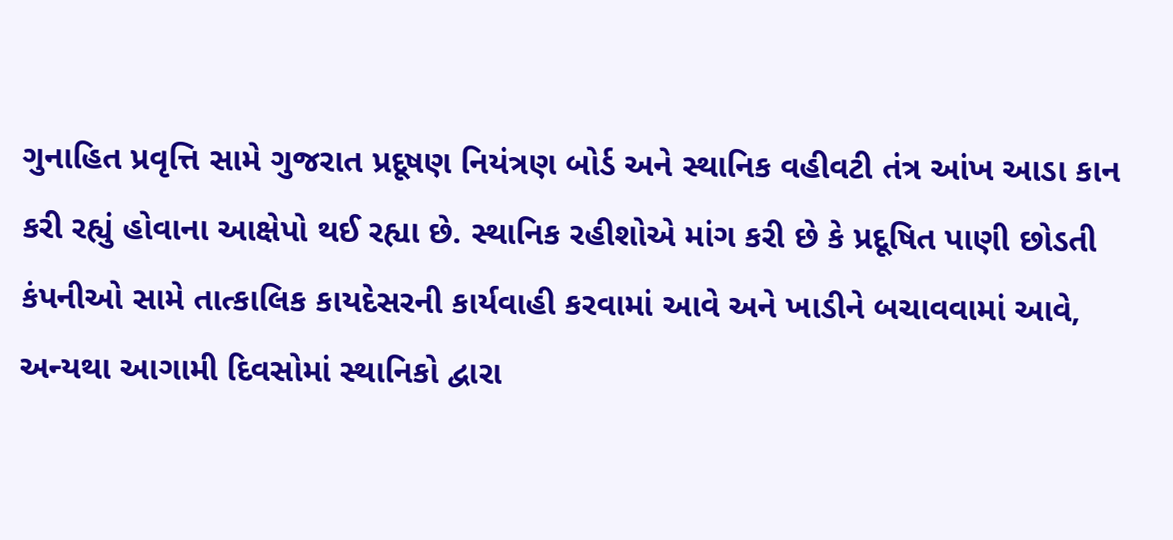ગુનાહિત પ્રવૃત્તિ સામે ગુજરાત પ્રદૂષણ નિયંત્રણ બોર્ડ અને સ્થાનિક વહીવટી તંત્ર આંખ આડા કાન કરી રહ્યું હોવાના આક્ષેપો થઈ રહ્યા છે. સ્થાનિક રહીશોએ માંગ કરી છે કે પ્રદૂષિત પાણી છોડતી કંપનીઓ સામે તાત્કાલિક કાયદેસરની કાર્યવાહી કરવામાં આવે અને ખાડીને બચાવવામાં આવે, અન્યથા આગામી દિવસોમાં સ્થાનિકો દ્વારા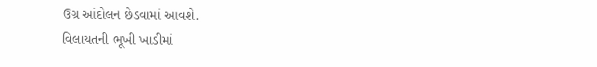ઉગ્ર આંદોલન છેડવામાં આવશે.
વિલાયતની ભૂખી ખાડીમાં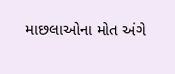માછલાઓના મોત અંગે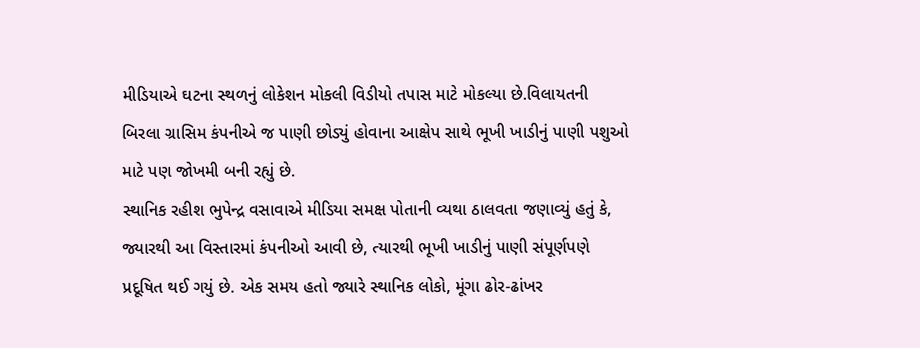મીડિયાએ ઘટના સ્થળનું લોકેશન મોકલી વિડીયો તપાસ માટે મોકલ્યા છે.વિલાયતની બિરલા ગ્રાસિમ કંપનીએ જ પાણી છોડ્યું હોવાના આક્ષેપ સાથે ભૂખી ખાડીનું પાણી પશુઓ માટે પણ જોખમી બની રહ્યું છે.
સ્થાનિક રહીશ ભુપેન્દ્ર વસાવાએ મીડિયા સમક્ષ પોતાની વ્યથા ઠાલવતા જણાવ્યું હતું કે, જ્યારથી આ વિસ્તારમાં કંપનીઓ આવી છે, ત્યારથી ભૂખી ખાડીનું પાણી સંપૂર્ણપણે પ્રદૂષિત થઈ ગયું છે. એક સમય હતો જ્યારે સ્થાનિક લોકો, મૂંગા ઢોર-ઢાંખર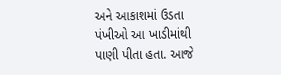અને આકાશમાં ઉડતા પંખીઓ આ ખાડીમાંથી પાણી પીતા હતા. આજે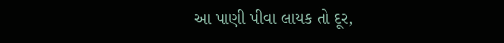આ પાણી પીવા લાયક તો દૂર,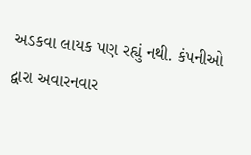અડકવા લાયક પણ રહ્યું નથી. કંપનીઓ દ્વારા અવારનવાર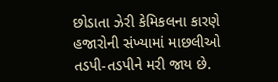છોડાતા ઝેરી કેમિકલના કારણે હજારોની સંખ્યામાં માછલીઓ તડપી-તડપીને મરી જાય છે.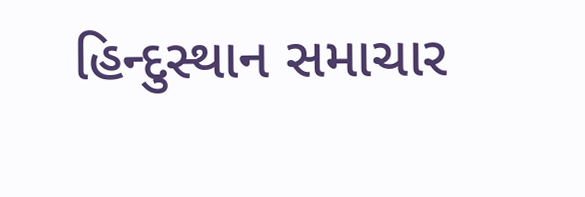હિન્દુસ્થાન સમાચાર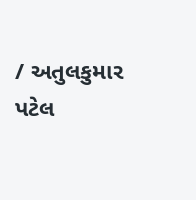/ અતુલકુમાર પટેલ